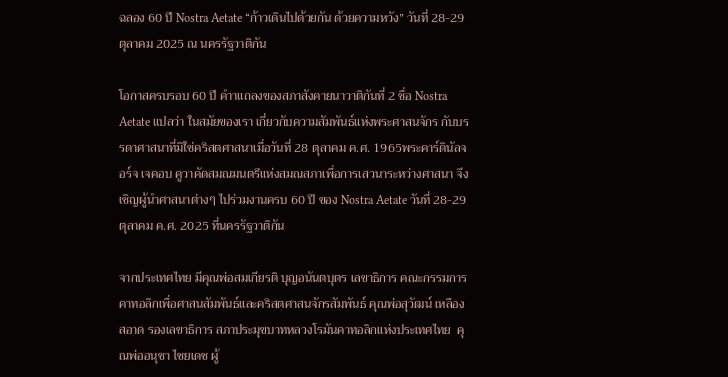ฉลอง 60 ปี Nostra Aetate “ก้าวเดินไปด้วยกัน ด้วยความหวัง” วันที่ 28-29 ตุลาคม 2025 ณ นครรัฐวาติกัน

โอกาสครบรอบ 60 ปี คำาแถลงของสภาสังคายนาวาติกันที่ 2 ชื่อ Nostra Aetate แปลว่า ในสมัยของเรา เกี่ยวกับความสัมพันธ์แห่งพระศาสนจักร กับบรรดาศาสนาที่มิใช่คริสตศาสนาเมื่อวันที่ 28 ตุลาคม ค.ศ. 1965พระคาร์ดินัลจอร์จ เจคอบ คูวาคัดสมณมนตรีแห่งสมณสภาเพื่อการเสวนาระหว่างศาสนา จึงเชิญผู้นำศาสนาต่างๆ ไปร่วมงานครบ 60 ปี ของ Nostra Aetate วันที่ 28-29 ตุลาคม ค.ศ. 2025 ที่นครรัฐวาติกัน

จากประเทศไทย มีคุณพ่อสมเกียรติ บุญอนันตบุตร เลขาธิการ คณะกรรมการคาทอลิกเพื่อศาสนสัมพันธ์และคริสตศาสนจักรสัมพันธ์ คุณพ่อสุวัฒน์ เหลืองสอาด รองเลขาธิการ สภาประมุขบาทหลวงโรมันคาทอลิกแห่งประเทศไทย  คุณพ่ออนุชา ไชยเดช ผู้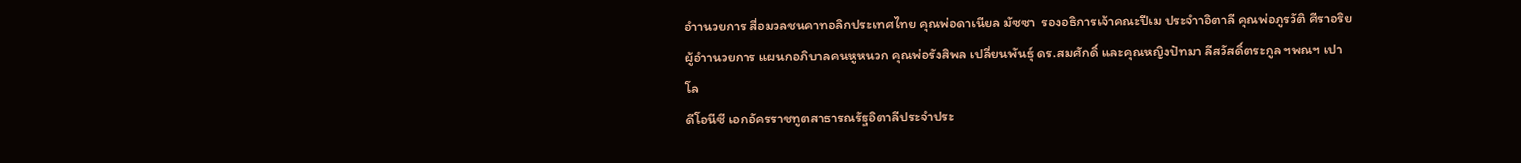อำานวยการ สื่อมวลชนคาทอลิกประเทศไทย คุณพ่อดาเนียล มัซซา  รองอธิการเจ้าคณะปีเม ประจำาอิตาลี คุณพ่อภูรวัติ ศีราอริย ผู้อำานวยการ แผนกอภิบาลคนหูหนวก คุณพ่อรังสิพล เปลี่ยนพันธุ์ ดร.สมศักดิ์ และคุณหญิงปัทมา ลีสวัสดิ์ตระกูล ฯพณฯ เปาโล
ดีโอนีซี เอกอัครราชทูตสาธารณรัฐอิตาลีประจำประ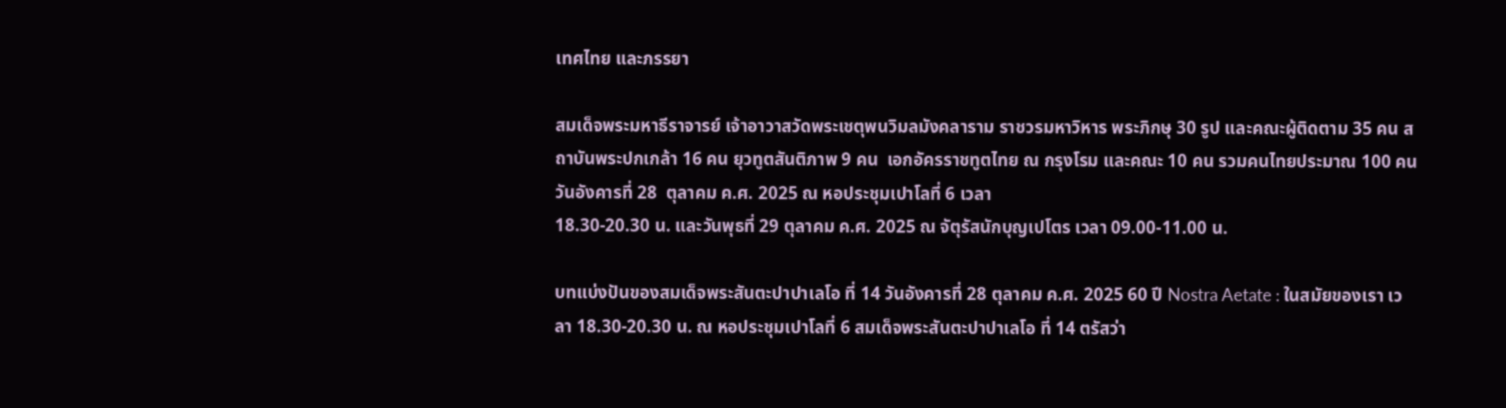เทศไทย และภรรยา

สมเด็จพระมหาธีราจารย์ เจ้าอาวาสวัดพระเชตุพนวิมลมังคลาราม ราชวรมหาวิหาร พระภิกษุ 30 รูป และคณะผู้ติดตาม 35 คน สถาบันพระปกเกล้า 16 คน ยุวทูตสันติภาพ 9 คน  เอกอัครราชทูตไทย ณ กรุงโรม และคณะ 10 คน รวมคนไทยประมาณ 100 คน วันอังคารที่ 28  ตุลาคม ค.ศ. 2025 ณ หอประชุมเปาโลที่ 6 เวลา
18.30-20.30 น. และวันพุธที่ 29 ตุลาคม ค.ศ. 2025 ณ จัตุรัสนักบุญเปโตร เวลา 09.00-11.00 น.

บทแบ่งปันของสมเด็จพระสันตะปาปาเลโอ ที่ 14 วันอังคารที่ 28 ตุลาคม ค.ศ. 2025 60 ปี Nostra Aetate : ในสมัยของเรา เวลา 18.30-20.30 น. ณ หอประชุมเปาโลที่ 6 สมเด็จพระสันตะปาปาเลโอ ที่ 14 ตรัสว่า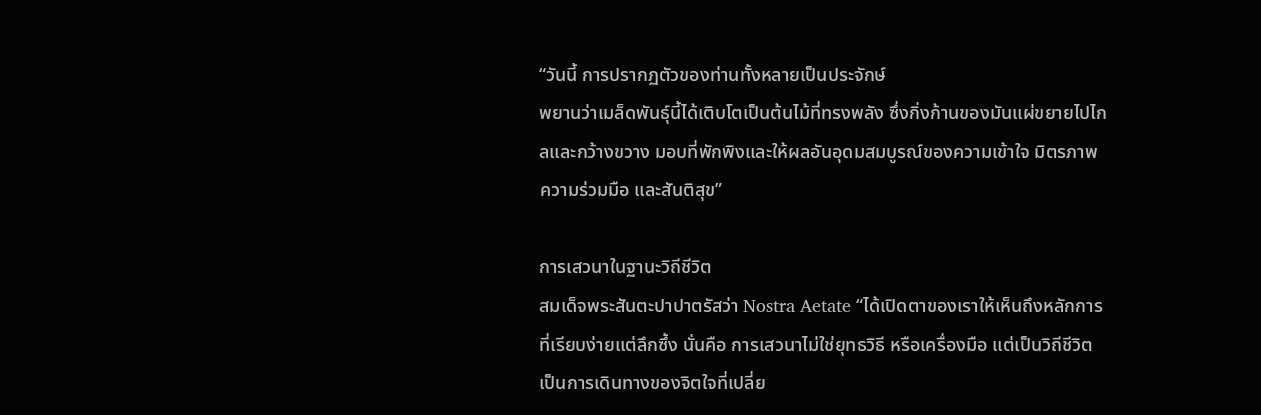“วันนี้ การปรากฏตัวของท่านทั้งหลายเป็นประจักษ์
พยานว่าเมล็ดพันธุ์นี้ได้เติบโตเป็นต้นไม้ที่ทรงพลัง ซึ่งกิ่งก้านของมันแผ่ขยายไปไกลและกว้างขวาง มอบที่พักพิงและให้ผลอันอุดมสมบูรณ์ของความเข้าใจ มิตรภาพ ความร่วมมือ และสันติสุข”

การเสวนาในฐานะวิถีชีวิต
สมเด็จพระสันตะปาปาตรัสว่า Nostra Aetate “ได้เปิดตาของเราให้เห็นถึงหลักการที่เรียบง่ายแต่ลึกซึ้ง นั่นคือ การเสวนาไม่ใช่ยุทธวิธี หรือเครื่องมือ แต่เป็นวิถีชีวิตเป็นการเดินทางของจิตใจที่เปลี่ย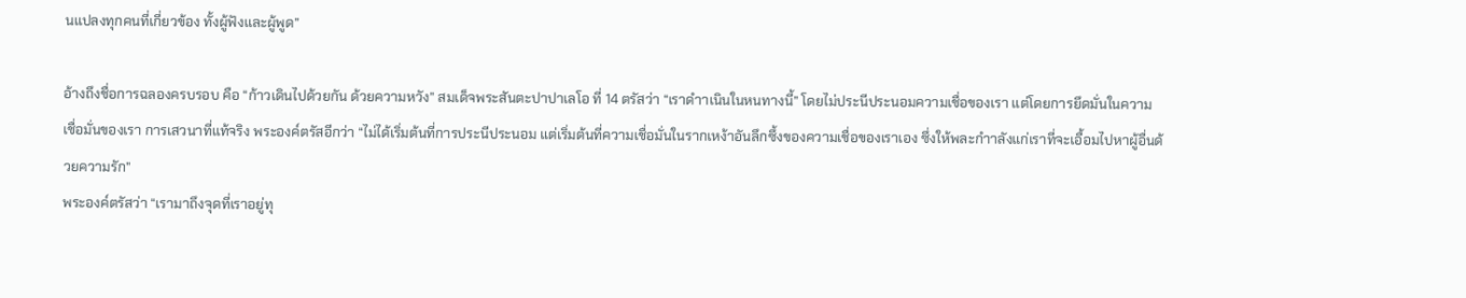นแปลงทุกคนที่เกี่ยวข้อง ทั้งผู้ฟังและผู้พูด”

อ้างถึงชื่อการฉลองครบรอบ คือ “ก้าวเดินไปด้วยกัน ด้วยความหวัง” สมเด็จพระสันตะปาปาเลโอ ที่ 14 ตรัสว่า “เราดำาเนินในหนทางนี้” โดยไม่ประนีประนอมความเชื่อของเรา แต่โดยการยึดมั่นในความเชื่อมั่นของเรา การเสวนาที่แท้จริง พระองค์ตรัสอีกว่า “ไม่ได้เริ่มต้นที่การประนีประนอม แต่เริ่มต้นที่ความเชื่อมั่นในรากเหง้าอันลึกซึ้งของความเชื่อของเราเอง ซึ่งให้พละกำาลังแก่เราที่จะเอื้อมไปหาผู้อื่นด้วยความรัก”
พระองค์ตรัสว่า “เรามาถึงจุดที่เราอยู่ทุ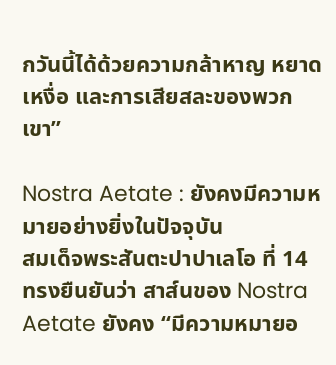กวันนี้ได้ด้วยความกล้าหาญ หยาดเหงื่อ และการเสียสละของพวกเขา”

Nostra Aetate : ยังคงมีความหมายอย่างยิ่งในปัจจุบัน
สมเด็จพระสันตะปาปาเลโอ ที่ 14 ทรงยืนยันว่า สาส์นของ Nostra Aetate ยังคง “มีความหมายอ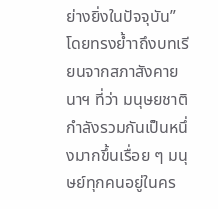ย่างยิ่งในปัจจุบัน” โดยทรงย้ำาถึงบทเรียนจากสภาสังคายนาฯ ที่ว่า มนุษยชาติกำลังรวมกันเป็นหนึ่งมากขึ้นเรื่อย ๆ มนุษย์ทุกคนอยู่ในคร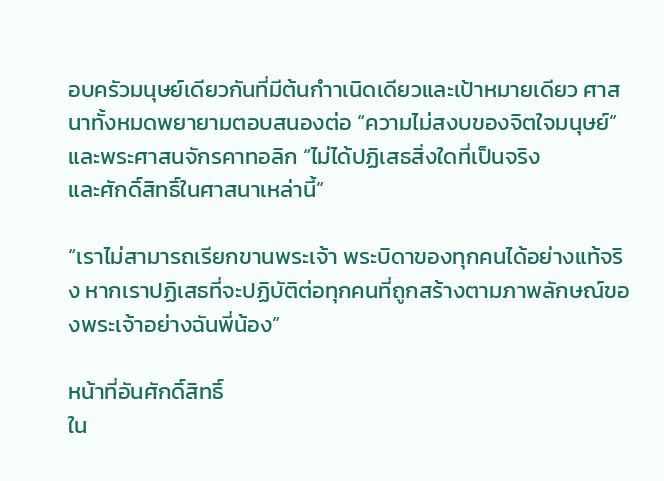อบครัวมนุษย์เดียวกันที่มีต้นกำาเนิดเดียวและเป้าหมายเดียว ศาสนาทั้งหมดพยายามตอบสนองต่อ “ความไม่สงบของจิตใจมนุษย์” และพระศาสนจักรคาทอลิก “ไม่ได้ปฏิเสธสิ่งใดที่เป็นจริง
และศักดิ์สิทธิ์ในศาสนาเหล่านี้”

“เราไม่สามารถเรียกขานพระเจ้า พระบิดาของทุกคนได้อย่างแท้จริง หากเราปฏิเสธที่จะปฏิบัติต่อทุกคนที่ถูกสร้างตามภาพลักษณ์ของพระเจ้าอย่างฉันพี่น้อง”

หน้าที่อันศักดิ์สิทธิ์
ใน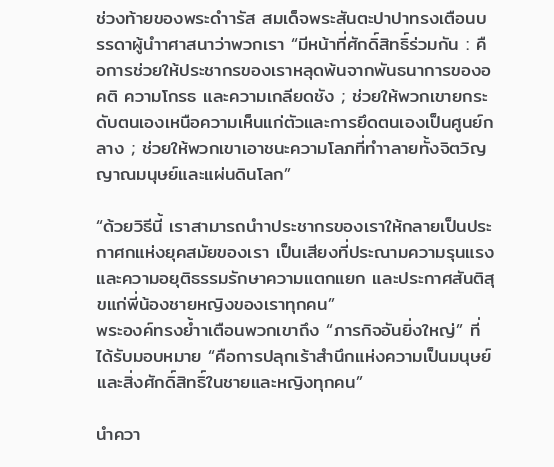ช่วงท้ายของพระดำารัส สมเด็จพระสันตะปาปาทรงเตือนบรรดาผู้นำาศาสนาว่าพวกเรา “มีหน้าที่ศักดิ์สิทธิ์ร่วมกัน : คือการช่วยให้ประชากรของเราหลุดพ้นจากพันธนาการของอคติ ความโกรธ และความเกลียดชัง ; ช่วยให้พวกเขายกระดับตนเองเหนือความเห็นแก่ตัวและการยึดตนเองเป็นศูนย์กลาง ; ช่วยให้พวกเขาเอาชนะความโลภที่ทำาลายทั้งจิตวิญญาณมนุษย์และแผ่นดินโลก”

“ด้วยวิธีนี้ เราสามารถนำาประชากรของเราให้กลายเป็นประกาศกแห่งยุคสมัยของเรา เป็นเสียงที่ประณามความรุนแรงและความอยุติธรรมรักษาความแตกแยก และประกาศสันติสุขแก่พี่น้องชายหญิงของเราทุกคน”
พระองค์ทรงย้ำาเตือนพวกเขาถึง “ภารกิจอันยิ่งใหญ่” ที่ได้รับมอบหมาย “คือการปลุกเร้าสำนึกแห่งความเป็นมนุษย์และสิ่งศักดิ์สิทธิ์ในชายและหญิงทุกคน”

นำควา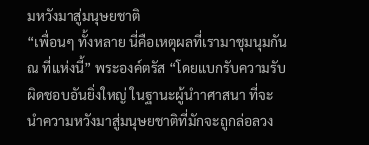มหวังมาสู่มนุษยชาติ
“เพื่อนๆ ทั้งหลาย นี่คือเหตุผลที่เรามาชุมนุมกัน ณ ที่แห่งนี้” พระองค์ตรัส “โดยแบกรับความรับผิดชอบอันยิ่งใหญ่ ในฐานะผู้นำาศาสนา ที่จะนำความหวังมาสู่มนุษยชาติที่มักจะถูกล่อลวง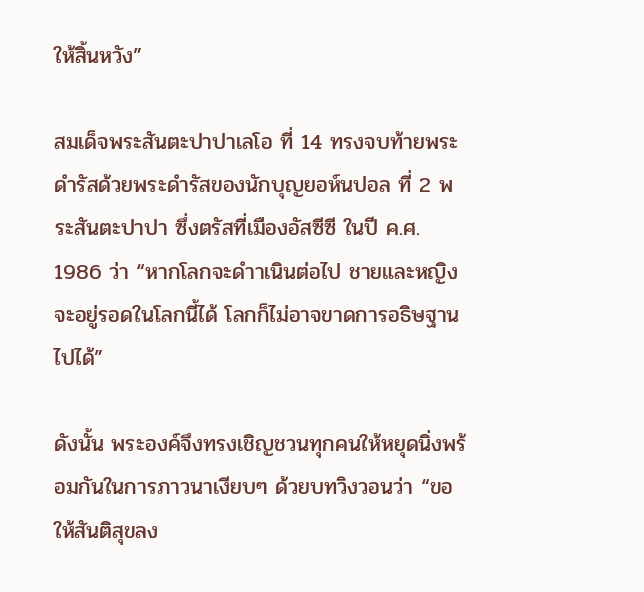ให้สิ้นหวัง”

สมเด็จพระสันตะปาปาเลโอ ที่ 14 ทรงจบท้ายพระดำรัสด้วยพระดำรัสของนักบุญยอห์นปอล ที่ 2 พระสันตะปาปา ซึ่งตรัสที่เมืองอัสซีซี ในปี ค.ศ. 1986 ว่า “หากโลกจะดำาเนินต่อไป ชายและหญิงจะอยู่รอดในโลกนี้ได้ โลกก็ไม่อาจขาดการอธิษฐานไปได้”

ดังนั้น พระองค์จึงทรงเชิญชวนทุกคนให้หยุดนิ่งพร้อมกันในการภาวนาเงียบๆ ด้วยบทวิงวอนว่า “ขอให้สันติสุขลง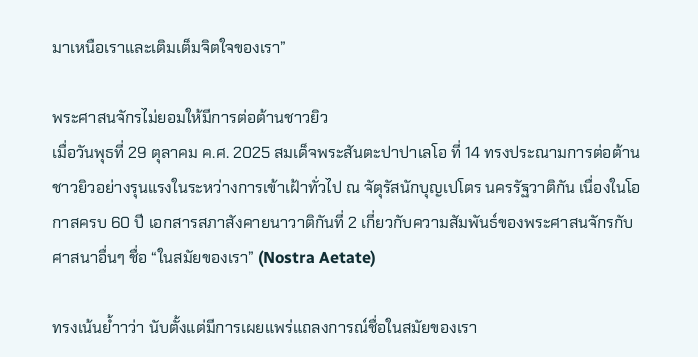มาเหนือเราและเติมเต็มจิตใจของเรา”

พระศาสนจักรไม่ยอมให้มีการต่อต้านชาวยิว
เมื่อวันพุธที่ 29 ตุลาคม ค.ศ. 2025 สมเด็จพระสันตะปาปาเลโอ ที่ 14 ทรงประณามการต่อต้านชาวยิวอย่างรุนแรงในระหว่างการเข้าเฝ้าทั่วไป ณ จัตุรัสนักบุญเปโตร นครรัฐวาติกัน เนื่องในโอกาสครบ 60 ปี เอกสารสภาสังคายนาวาติกันที่ 2 เกี่ยวกับความสัมพันธ์ของพระศาสนจักรกับศาสนาอื่นๆ ชื่อ “ในสมัยของเรา” (Nostra Aetate)

ทรงเน้นย้ำาว่า นับตั้งแต่มีการเผยแพร่แถลงการณ์ชื่อในสมัยของเรา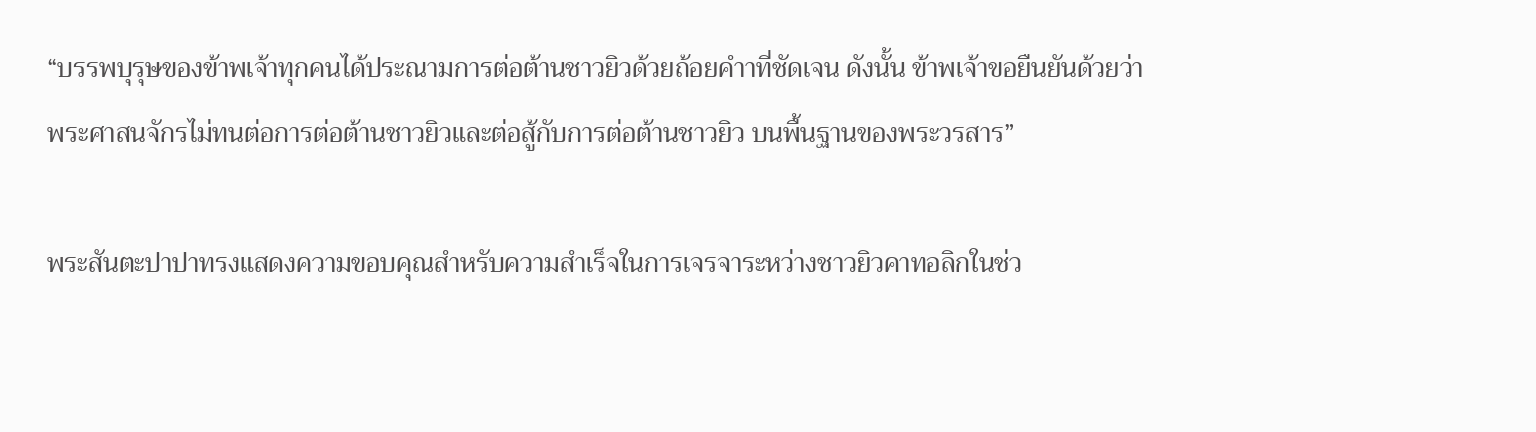“บรรพบุรุษของข้าพเจ้าทุกคนได้ประณามการต่อต้านชาวยิวด้วยถ้อยคำาที่ชัดเจน ดังนั้น ข้าพเจ้าขอยืนยันด้วยว่า พระศาสนจักรไม่ทนต่อการต่อต้านชาวยิวและต่อสู้กับการต่อต้านชาวยิว บนพื้นฐานของพระวรสาร”

พระสันตะปาปาทรงแสดงความขอบคุณสำหรับความสำเร็จในการเจรจาระหว่างชาวยิวคาทอลิกในช่ว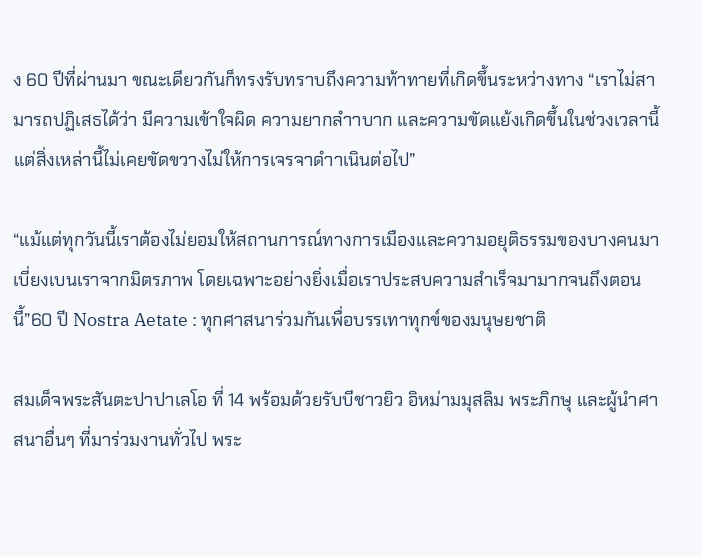ง 60 ปีที่ผ่านมา ขณะเดียวกันก็ทรงรับทราบถึงความท้าทายที่เกิดขึ้นระหว่างทาง “เราไม่สามารถปฏิเสธได้ว่า มีความเข้าใจผิด ความยากลำาบาก และความขัดแย้งเกิดขึ้นในช่วงเวลานี้แต่สิ่งเหล่านี้ไม่เคยขัดขวางไม่ให้การเจรจาดำาเนินต่อไป”

“แม้แต่ทุกวันนี้เราต้องไม่ยอมให้สถานการณ์ทางการเมืองและความอยุติธรรมของบางคนมาเบี่ยงเบนเราจากมิตรภาพ โดยเฉพาะอย่างยิ่งเมื่อเราประสบความสำเร็จมามากจนถึงตอนนี้”60 ปี Nostra Aetate : ทุกศาสนาร่วมกันเพื่อบรรเทาทุกข์ของมนุษยชาติ

สมเด็จพระสันตะปาปาเลโอ ที่ 14 พร้อมด้วยรับบีชาวยิว อิหม่ามมุสลิม พระภิกษุ และผู้นำศาสนาอื่นๆ ที่มาร่วมงานทั่วไป พระ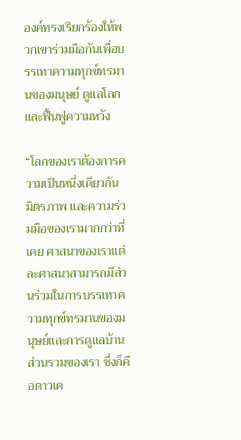องค์ทรงเรียกร้องให้พวกเขาร่วมมือกันเพื่อบรรเทาความทุกข์ทรมานของมนุษย์ ดูแลโลก และฟื้นฟูความหวัง

“โลกของเราต้องการความเป็นหนึ่งเดียวกัน มิตรภาพ และความร่วมมือของเรามากกว่าที่เคย ศาสนาของเราแต่ละศาสนาสามารถมีส่วนร่วมในการบรรเทาความทุกข์ทรมานของมนุษย์และการดูแลบ้านส่วนรวมของเรา ซึ่งก็คือดาวเค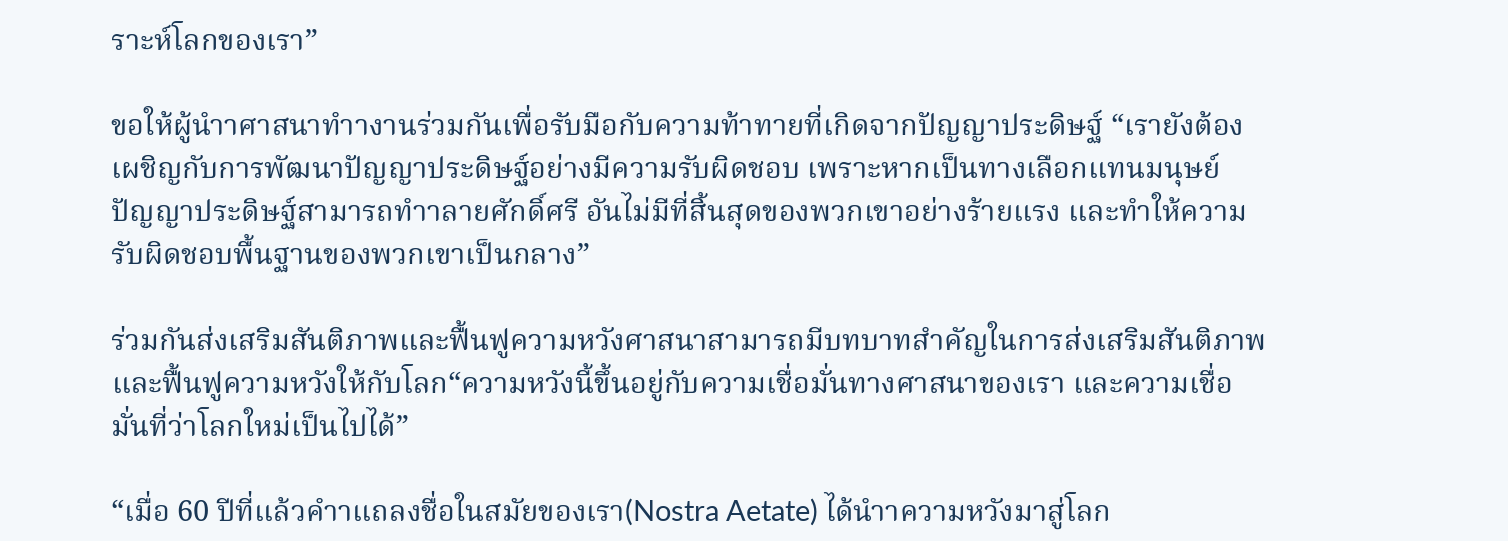ราะห์โลกของเรา”

ขอให้ผู้นำาศาสนาทำางานร่วมกันเพื่อรับมือกับความท้าทายที่เกิดจากปัญญาประดิษฐ์ “เรายังต้องเผชิญกับการพัฒนาปัญญาประดิษฐ์อย่างมีความรับผิดชอบ เพราะหากเป็นทางเลือกแทนมนุษย์ ปัญญาประดิษฐ์สามารถทำาลายศักดิ์ศรี อันไม่มีที่สิ้นสุดของพวกเขาอย่างร้ายแรง และทำให้ความรับผิดชอบพื้นฐานของพวกเขาเป็นกลาง”

ร่วมกันส่งเสริมสันติภาพและฟื้นฟูความหวังศาสนาสามารถมีบทบาทสำคัญในการส่งเสริมสันติภาพและฟื้นฟูความหวังให้กับโลก“ความหวังนี้ขึ้นอยู่กับความเชื่อมั่นทางศาสนาของเรา และความเชื่อมั่นที่ว่าโลกใหม่เป็นไปได้”

“เมื่อ 60 ปีที่แล้วคำาแถลงชื่อในสมัยของเรา(Nostra Aetate) ได้นำาความหวังมาสู่โลก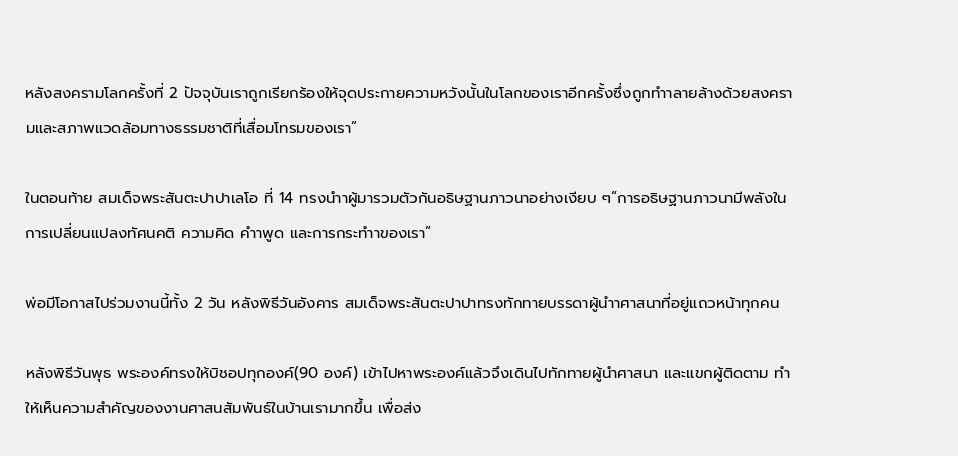หลังสงครามโลกครั้งที่ 2 ปัจจุบันเราถูกเรียกร้องให้จุดประกายความหวังนั้นในโลกของเราอีกครั้งซึ่งถูกทำาลายล้างด้วยสงครามและสภาพแวดล้อมทางธรรมชาติที่เสื่อมโทรมของเรา”

ในตอนท้าย สมเด็จพระสันตะปาปาเลโอ ที่ 14 ทรงนำาผู้มารวมตัวกันอธิษฐานภาวนาอย่างเงียบ ๆ“การอธิษฐานภาวนามีพลังในการเปลี่ยนแปลงทัศนคติ ความคิด คำาพูด และการกระทำาของเรา”

พ่อมีโอกาสไปร่วมงานนี้ทั้ง 2 วัน หลังพิธีวันอังคาร สมเด็จพระสันตะปาปาทรงทักทายบรรดาผู้นำาศาสนาที่อยู่แถวหน้าทุกคน

หลังพิธีวันพุธ พระองค์ทรงให้บิชอปทุกองค์(90 องค์) เข้าไปหาพระองค์แล้วจึงเดินไปทักทายผู้นำศาสนา และแขกผู้ติดตาม ทำให้เห็นความสำคัญของงานศาสนสัมพันธ์ในบ้านเรามากขึ้น เพื่อส่ง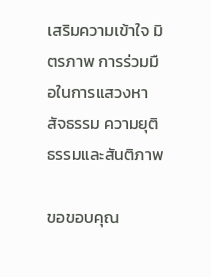เสริมความเข้าใจ มิตรภาพ การร่วมมือในการแสวงหาสัจธรรม ความยุติธรรมและสันติภาพ

ขอขอบคุณ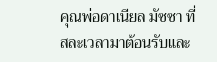คุณพ่อดาเนียล มัซซา ที่สละเวลามาต้อนรับและ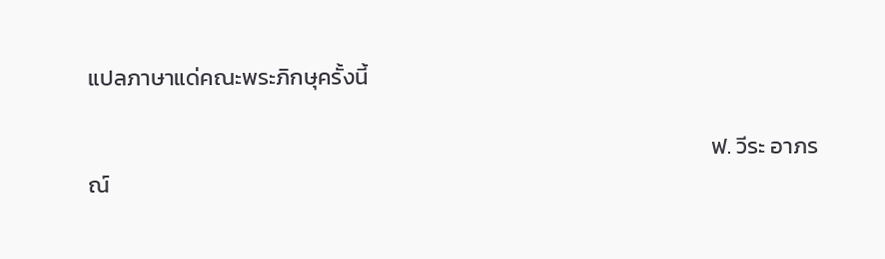แปลภาษาแด่คณะพระภิกษุครั้งนี้

                                                                                                                           ฟ. วีระ อาภรณ์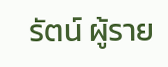รัตน์ ผู้ราย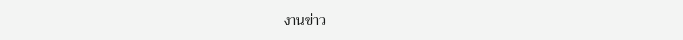งานข่าว